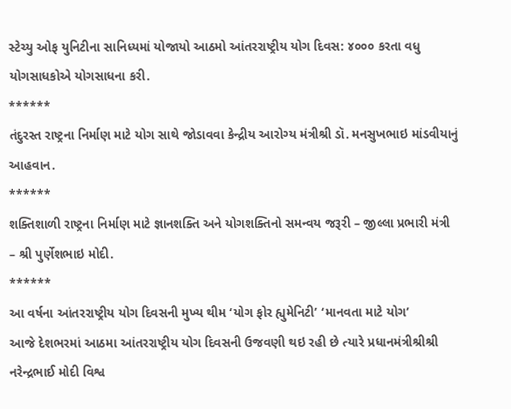સ્ટેચ્યુ ઓફ યુનિટીના સાનિધ્યમાં યોજાયો આઠમો આંતરરાષ્ટ્રીય યોગ દિવસ: ૪૦૦૦ કરતા વધુ યોગસાધકોએ યોગસાધના કરી.
******
તંદુરસ્ત રાષ્ટ્રના નિર્માણ માટે યોગ સાથે જોડાવવા કેન્દ્રીય આરોગ્ય મંત્રીશ્રી ડૉ. મનસુખભાઇ માંડવીયાનું આહવાન.
******
શક્તિશાળી રાષ્ટ્રના નિર્માણ માટે જ્ઞાનશક્તિ અને યોગશક્તિનો સમન્વય જરૂરી – જીલ્લા પ્રભારી મંત્રી – શ્રી પુર્ણેશભાઇ મોદી.
******
આ વર્ષના આંતરરાષ્ટ્રીય યોગ દિવસની મુખ્ય થીમ ‘યોગ ફોર હ્યુમેનિટી’ ‘માનવતા માટે યોગ’
આજે દેશભરમાં આઠમા આંતરરાષ્ટ્રીય યોગ દિવસની ઉજવણી થઇ રહી છે ત્યારે પ્રધાનમંત્રીશ્રીશ્રી નરેન્દ્રભાઈ મોદી વિશ્વ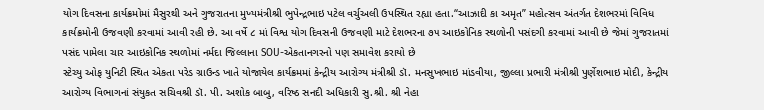યોગ દિવસના કાર્યક્રમોમાં મૈસુરથી અને ગુજરાતના મુખ્યમંત્રીશ્રી ભુપેન્દ્રભાઇ પટેલ વર્ચુઅલી ઉપસ્થિત રહ્યા હતા.“આઝાદી કા અમૃત” મહોત્સવ અંતર્ગત દેશભરમાં વિવિધ કાર્યક્રમોની ઉજવણી કરવામાં આવી રહી છે. આ વર્ષે ૮ માં વિશ્વ યોગ દિવસની ઉજવણી માટે દેશભરના ૭૫ આઇકોનિક સ્થળોની પસંદગી કરવામાં આવી છે જેમાં ગુજરાતમાં પસંદ પામેલા ચાર આઇકોનિક સ્થળોમાં નર્મદા જિલ્લાના SOU-એકતાનગરનો પણ સમાવેશ કરાયો છે
સ્ટેચ્યુ ઓફ યુનિટી સ્થિત એકતા પરેડ ગ્રાઉન્ડ ખાતે યોજાયેલ કાર્યક્રમમાં કેન્દ્રીય આરોગ્ય મંત્રીશ્રી ડૉ. મનસુખભાઇ માંડવીયા, જીલ્લા પ્રભારી મંત્રીશ્રી પુર્ણેશભાઇ મોદી, કેન્દ્રીય આરોગ્ય વિભાગનાં સંયુકત સચિવશ્રી ડૉ. પી. અશોક બાબુ, વરિષ્ઠ સનદી અધિકારી સુ.શ્રી. શ્રી નેહા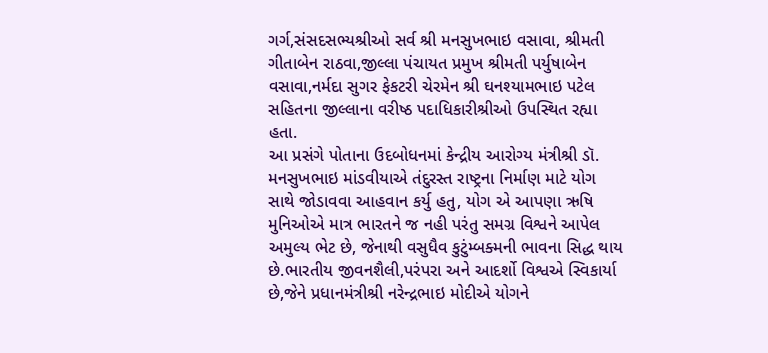ગર્ગ,સંસદસભ્યશ્રીઓ સર્વ શ્રી મનસુખભાઇ વસાવા, શ્રીમતી ગીતાબેન રાઠવા,જીલ્લા પંચાયત પ્રમુખ શ્રીમતી પર્યુષાબેન વસાવા,નર્મદા સુગર ફેકટરી ચેરમેન શ્રી ઘનશ્યામભાઇ પટેલ સહિતના જીલ્લાના વરીષ્ઠ પદાધિકારીશ્રીઓ ઉપસ્થિત રહ્યા હતા.
આ પ્રસંગે પોતાના ઉદબોધનમાં કેન્દ્રીય આરોગ્ય મંત્રીશ્રી ડૉ. મનસુખભાઇ માંડવીયાએ તંદુરસ્ત રાષ્ટ્રના નિર્માણ માટે યોગ સાથે જોડાવવા આહવાન કર્યુ હતુ, યોગ એ આપણા ઋષિ મુનિઓએ માત્ર ભારતને જ નહી પરંતુ સમગ્ર વિશ્વને આપેલ અમુલ્ય ભેટ છે, જેનાથી વસુધૈવ કુટુંમ્બક્મની ભાવના સિદ્ધ થાય છે.ભારતીય જીવનશૈલી,પરંપરા અને આદર્શો વિશ્વએ સ્વિકાર્યા છે,જેને પ્રધાનમંત્રીશ્રી નરેન્દ્રભાઇ મોદીએ યોગને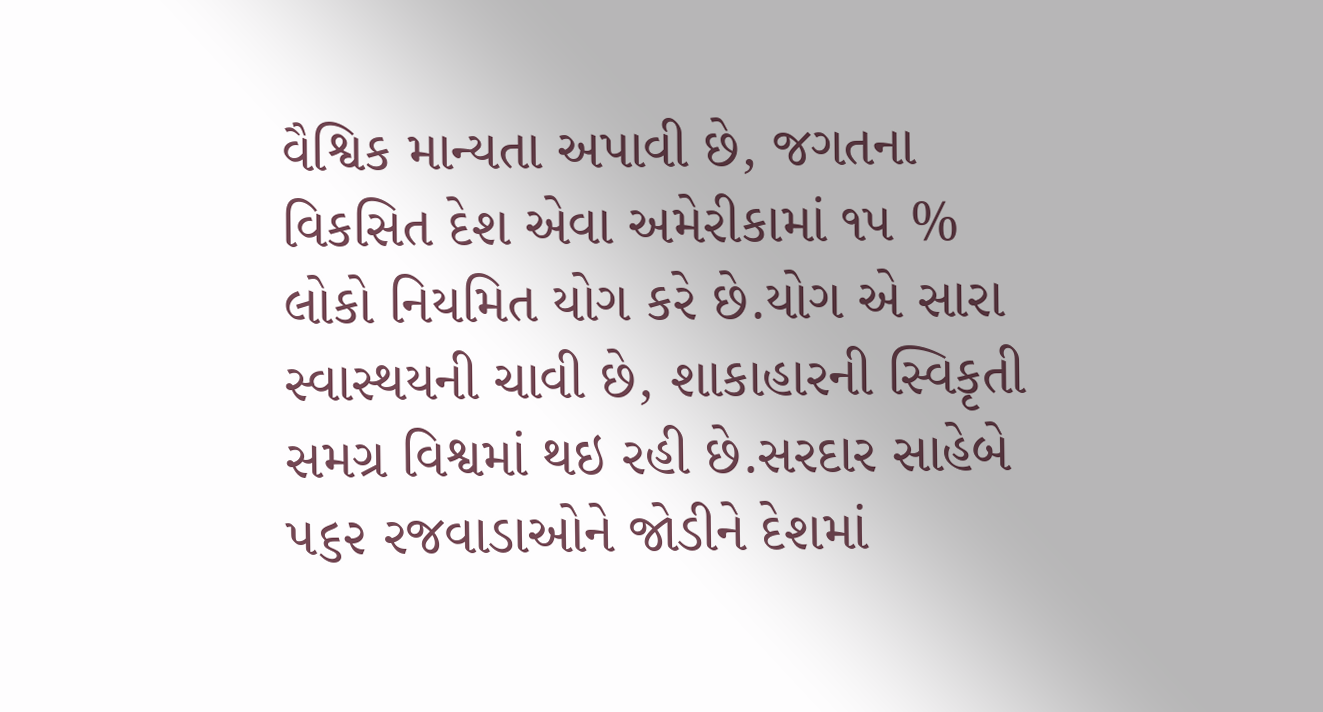વૈશ્વિક માન્યતા અપાવી છે, જગતના વિકસિત દેશ એવા અમેરીકામાં ૧૫ % લોકો નિયમિત યોગ કરે છે.યોગ એ સારા સ્વાસ્થયની ચાવી છે, શાકાહારની સ્વિકૃતી સમગ્ર વિશ્વમાં થઇ રહી છે.સરદાર સાહેબે ૫૬૨ રજવાડાઓને જોડીને દેશમાં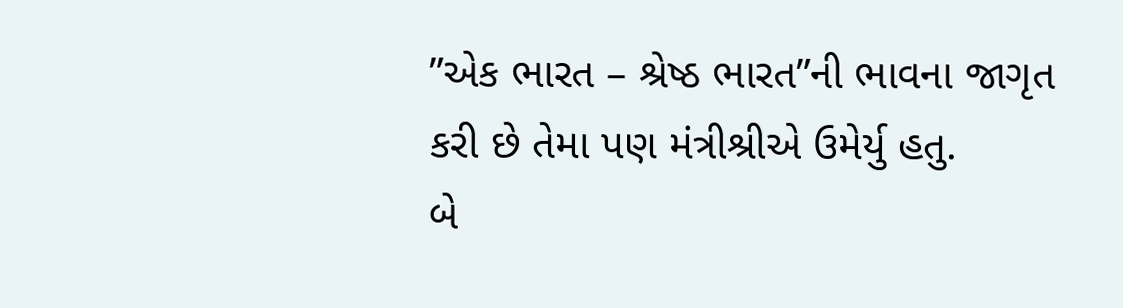”એક ભારત – શ્રેષ્ઠ ભારત”ની ભાવના જાગૃત કરી છે તેમા પણ મંત્રીશ્રીએ ઉમેર્યુ હતુ.
બે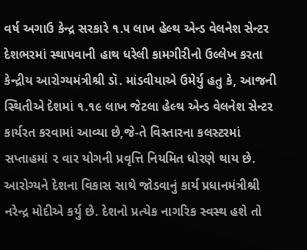વર્ષ અગાઉ કેન્દ્ર સરકારે ૧.૫ લાખ હેલ્થ એન્ડ વેલનેશ સેન્ટર દેશભરમાં સ્થાપવાની હાથ ધરેલી કામગીરીનો ઉલ્લેખ કરતા કેન્દ્રીય આરોગ્યમંત્રીશ્રી ડૉ. માંડવીયાએ ઉમેર્યુ હતુ કે, આજની સ્થિતીએ દેશમાં ૧.૧૯ લાખ જેટલા હેલ્થ એન્ડ વેલનેશ સેન્ટર કાર્યરત કરવામાં આવ્યા છે,જે-તે વિસ્તારના કલસ્ટરમાં સપ્તાહમાં ૨ વાર યોગની પ્રવૃત્તિ નિયમિત ધોરણે થાય છે. આરોગ્યને દેશના વિકાસ સાથે જોડવાનું કાર્ય પ્રધાનમંત્રીશ્રી નરેન્દ્ર મોદીએ કર્યુ છે. દેશનો પ્રત્યેક નાગરિક સ્વસ્થ હશે તો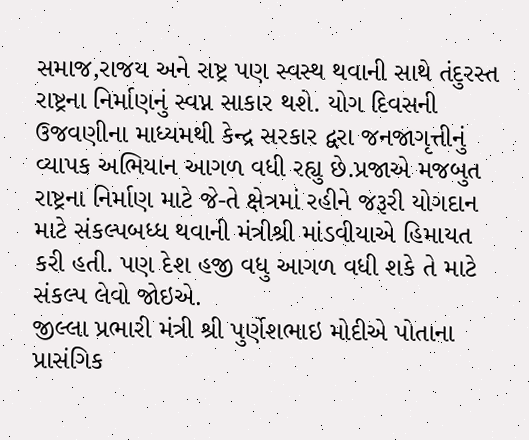સમાજ,રાજય અને રાષ્ટ્ર પણ સ્વસ્થ થવાની સાથે તંદુરસ્ત રાષ્ટ્રના નિર્માણનું સ્વપ્ન સાકાર થશે. યોગ દિવસની ઉજવણીના માધ્યમથી કેન્દ્ર સરકાર દ્વરા જનજાગૃત્તીનું વ્યાપક અભિયાન આગળ વધી રહ્યુ છે.પ્રજાએ મજબુત રાષ્ટ્રના નિર્માણ માટે જે-તે ક્ષેત્રમાં રહીને જરૂરી યોગદાન માટે સંકલ્પબધ્ધ થવાની મંત્રીશ્રી માંડવીયાએ હિમાયત કરી હતી. પણ દેશ હજી વધુ આગળ વધી શકે તે માટે સંકલ્પ લેવો જોઇએ.
જીલ્લા પ્રભારી મંત્રી શ્રી પુર્ણેશભાઇ મોદીએ પોતાના પ્રાસંગિક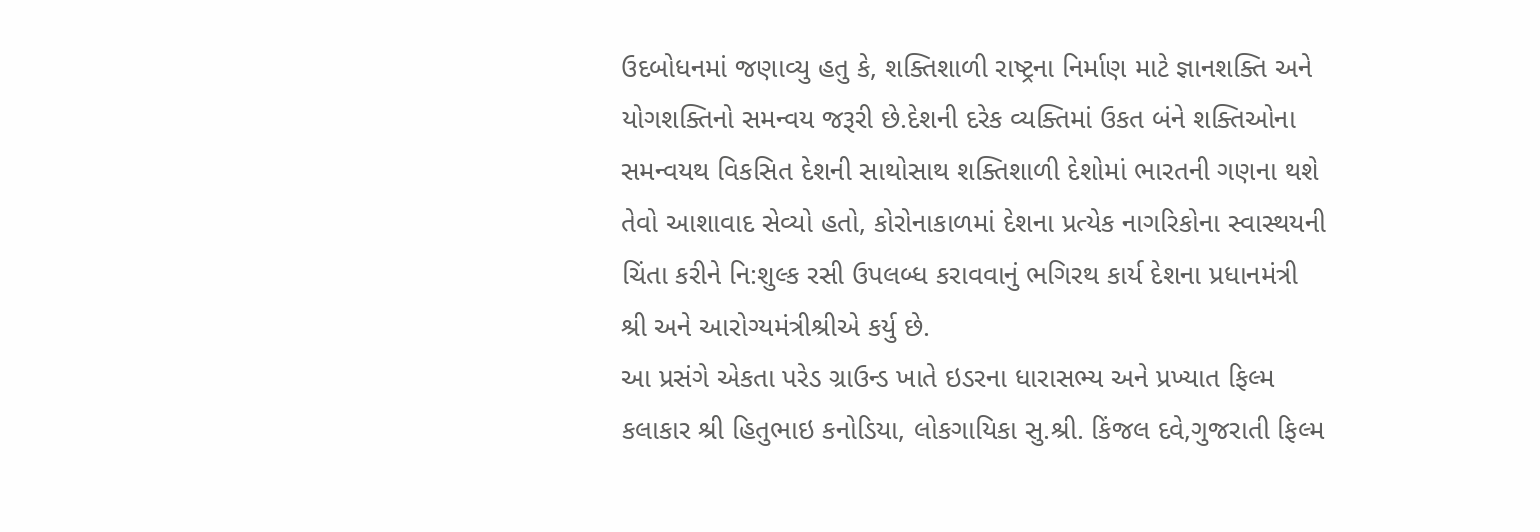ઉદબોધનમાં જણાવ્યુ હતુ કે, શક્તિશાળી રાષ્ટ્રના નિર્માણ માટે જ્ઞાનશક્તિ અને યોગશક્તિનો સમન્વય જરૂરી છે.દેશની દરેક વ્યક્તિમાં ઉકત બંને શક્તિઓના સમન્વયથ વિકસિત દેશની સાથોસાથ શક્તિશાળી દેશોમાં ભારતની ગણના થશે તેવો આશાવાદ સેવ્યો હતો, કોરોનાકાળમાં દેશના પ્રત્યેક નાગરિકોના સ્વાસ્થયની ચિંતા કરીને નિ:શુલ્ક રસી ઉપલબ્ધ કરાવવાનું ભગિરથ કાર્ય દેશના પ્રધાનમંત્રી શ્રી અને આરોગ્યમંત્રીશ્રીએ કર્યુ છે.
આ પ્રસંગે એકતા પરેડ ગ્રાઉન્ડ ખાતે ઇડરના ધારાસભ્ય અને પ્રખ્યાત ફિલ્મ કલાકાર શ્રી હિતુભાઇ કનોડિયા, લોકગાયિકા સુ.શ્રી. કિંજલ દવે,ગુજરાતી ફિલ્મ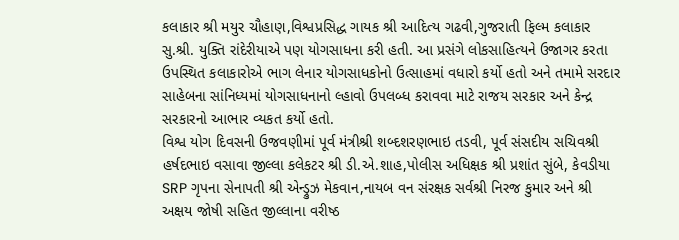કલાકાર શ્રી મયુર ચૌહાણ,વિશ્વપ્રસિદ્ધ ગાયક શ્રી આદિત્ય ગઢવી,ગુજરાતી ફિલ્મ કલાકાર સુ.શ્રી. યુક્તિ રાંદેરીયાએ પણ યોગસાધના કરી હતી. આ પ્રસંગે લોકસાહિત્યને ઉજાગર કરતા ઉપસ્થિત કલાકારોએ ભાગ લેનાર યોગસાધકોનો ઉત્સાહમાં વધારો કર્યો હતો અને તમામે સરદાર સાહેબના સાંનિધ્યમાં યોગસાધનાનો લ્હાવો ઉપલબ્ધ કરાવવા માટે રાજય સરકાર અને કેન્દ્ર સરકારનો આભાર વ્યકત કર્યો હતો.
વિશ્વ યોગ દિવસની ઉજવણીમાં પૂર્વ મંત્રીશ્રી શબ્દશરણભાઇ તડવી, પૂર્વ સંસદીય સચિવશ્રી હર્ષદભાઇ વસાવા જીલ્લા કલેકટર શ્રી ડી.એ.શાહ,પોલીસ અધિક્ષક શ્રી પ્રશાંત સુંબે, કેવડીયા SRP ગૃપના સેનાપતી શ્રી એન્ડ્રુઝ મેકવાન,નાયબ વન સંરક્ષક સર્વશ્રી નિરજ કુમાર અને શ્રી અક્ષય જોષી સહિત જીલ્લાના વરીષ્ઠ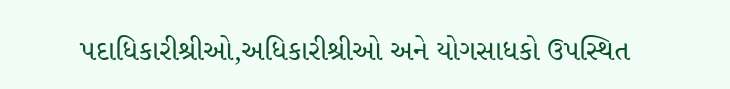પદાધિકારીશ્રીઓ,અધિકારીશ્રીઓ અને યોગસાધકો ઉપસ્થિત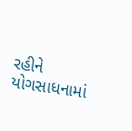રહીને યોગસાધનામાં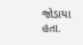જોડાયા હતા.